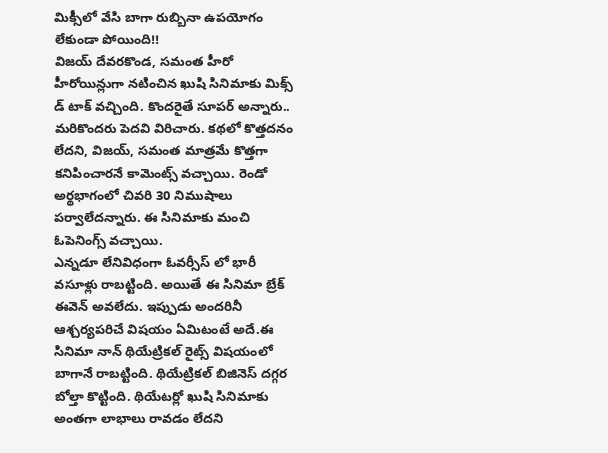మిక్సీలో వేసి బాగా రుబ్బినా ఉపయోగం లేకుండా పోయింది!!
విజయ్ దేవరకొండ, సమంత హీరో హీరోయిన్లుగా నటించిన ఖుషి సినిమాకు మిక్స్ డ్ టాక్ వచ్చింది. కొందరైతే సూపర్ అన్నారు.. మరికొందరు పెదవి విరిచారు. కథలో కొత్తదనం లేదని, విజయ్, సమంత మాత్రమే కొత్తగా కనిపించారనే కామెంట్స్ వచ్చాయి. రెండో అర్థభాగంలో చివరి 30 నిముషాలు పర్వాలేదన్నారు. ఈ సినిమాకు మంచి ఓపెనింగ్స్ వచ్చాయి.
ఎన్నడూ లేనివిధంగా ఓవర్సీస్ లో భారీ వసూళ్లు రాబట్టింది. అయితే ఈ సినిమా బ్రేక్ ఈవెన్ అవలేదు. ఇప్పుడు అందరినీ ఆశ్చర్యపరిచే విషయం ఏమిటంటే అదే.ఈ సినిమా నాన్ థియేట్రికల్ రైట్స్ విషయంలో బాగానే రాబట్టింది. థియేట్రికల్ బిజినెస్ దగ్గర బోల్తా కొట్టింది. థియేటర్లో ఖుషి సినిమాకు అంతగా లాభాలు రావడం లేదని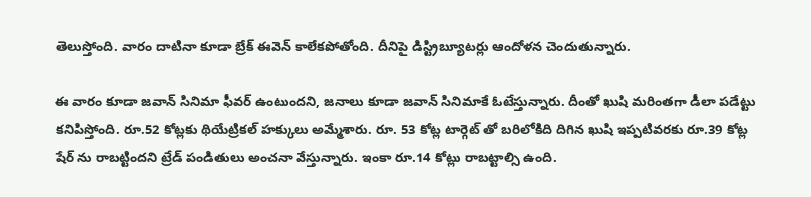తెలుస్తోంది. వారం దాటినా కూడా బ్రేక్ ఈవెన్ కాలేకపోతోంది. దీనిపై డిస్ట్రిబ్యూటర్లు ఆందోళన చెందుతున్నారు.

ఈ వారం కూడా జవాన్ సినిమా ఫీవర్ ఉంటుందని, జనాలు కూడా జవాన్ సినిమాకే ఓటేస్తున్నారు. దీంతో ఖుషి మరింతగా డీలా పడేట్టు కనిపిస్తోంది. రూ.52 కోట్లకు థియేట్రికల్ హక్కులు అమ్మేశారు. రూ. 53 కోట్ల టార్గెట్ తో బరిలోకిది దిగిన ఖుషి ఇప్పటివరకు రూ.39 కోట్ల షేర్ ను రాబట్టిందని ట్రేడ్ పండితులు అంచనా వేస్తున్నారు. ఇంకా రూ.14 కోట్లు రాబట్టాల్సి ఉంది.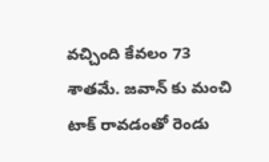వచ్చింది కేవలం 73 శాతమే. జవాన్ కు మంచి టాక్ రావడంతో రెండు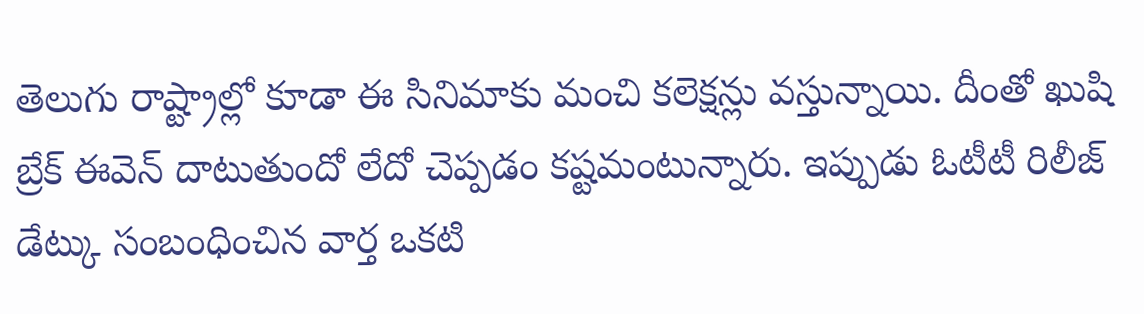తెలుగు రాష్ట్రాల్లో కూడా ఈ సినిమాకు మంచి కలెక్షన్లు వస్తున్నాయి. దీంతో ఖుషి బ్రేక్ ఈవెన్ దాటుతుందో లేదో చెప్పడం కష్టమంటున్నారు. ఇప్పుడు ఓటీటీ రిలీజ్ డేట్కు సంబంధించిన వార్త ఒకటి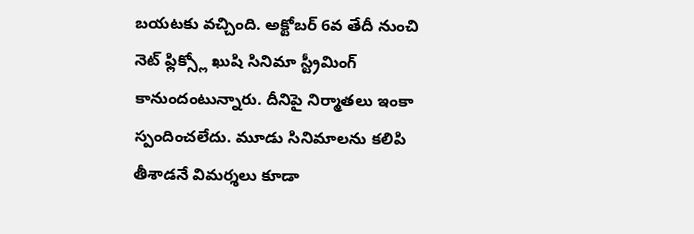బయటకు వచ్చింది. అక్టోబర్ 6వ తేదీ నుంచి నెట్ ఫ్లిక్స్లో ఖుషి సినిమా స్ట్రీమింగ్ కానుందంటున్నారు. దీనిపై నిర్మాతలు ఇంకా స్పందించలేదు. మూడు సినిమాలను కలిపి తీశాడనే విమర్శలు కూడా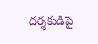దర్శకుడిపై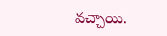వచ్చాయి.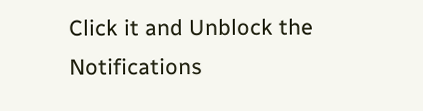Click it and Unblock the Notifications